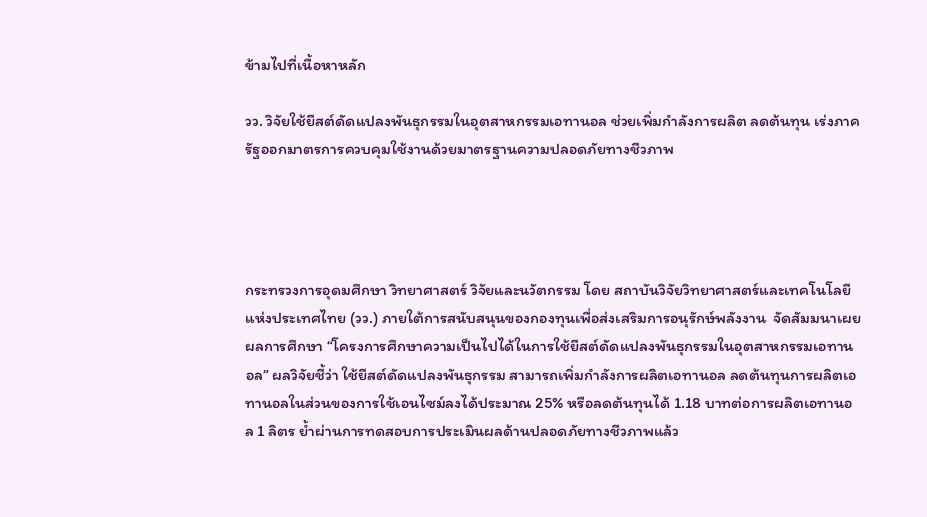ข้ามไปที่เนื้อหาหลัก

วว. วิจัยใช้ยีสต์ดัดแปลงพันธุกรรมในอุตสาหกรรมเอทานอล ช่วยเพิ่มกำลังการผลิต ลดต้นทุน เร่งภาครัฐออกมาตรการควบคุมใช้งานด้วยมาตรฐานความปลอดภัยทางชีวภาพ




กระทรวงการอุดมศึกษา วิทยาศาสตร์ วิจัยและนวัตกรรม โดย สถาบันวิจัยวิทยาศาสตร์และเทคโนโลยีแห่งประเทศไทย (วว.) ภายใต้การสนับสนุนของกองทุนเพื่อส่งเสริมการอนุรักษ์พลังงาน  จัดสัมมนาเผยผลการศึกษา “โครงการศึกษาความเป็นไปได้ในการใช้ยีสต์ดัดแปลงพันธุกรรมในอุตสาหกรรมเอทานอล” ผลวิจัยชี้ว่า ใช้ยีสต์ดัดแปลงพันธุกรรม สามารถเพิ่มกำลังการผลิตเอทานอล ลดต้นทุนการผลิตเอทานอลในส่วนของการใช้เอนไซม์ลงได้ประมาณ 25% หรือลดต้นทุนได้ 1.18 บาทต่อการผลิตเอทานอล 1 ลิตร ย้ำผ่านการทดสอบการประเมินผลด้านปลอดภัยทางชีวภาพแล้ว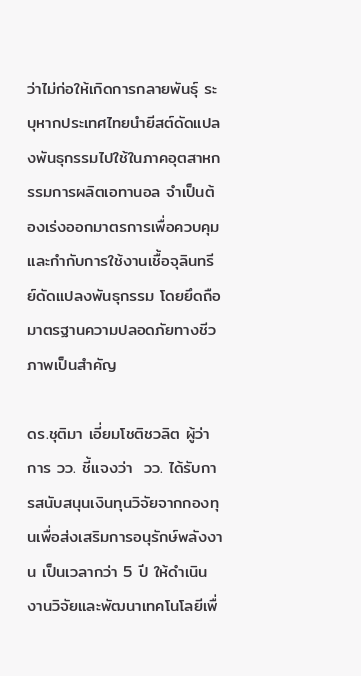ว่าไม่ก่อให้เกิดการกลายพันธุ์ ระบุหากประเทศไทยนำยีสต์ดัดแปลงพันธุกรรมไปใช้ในภาคอุตสาหกรรมการผลิตเอทานอล จำเป็นต้องเร่งออกมาตรการเพื่อควบคุมและกำกับการใช้งานเชื้อจุลินทรีย์ดัดแปลงพันธุกรรม โดยยึดถือมาตรฐานความปลอดภัยทางชีวภาพเป็นสำคัญ

ดร.ชุติมา เอี่ยมโชติชวลิต ผู้ว่าการ วว. ชี้แจงว่า  วว. ได้รับการสนับสนุนเงินทุนวิจัยจากกองทุนเพื่อส่งเสริมการอนุรักษ์พลังงาน เป็นเวลากว่า 5 ปี ให้ดำเนินงานวิจัยและพัฒนาเทคโนโลยีเพื่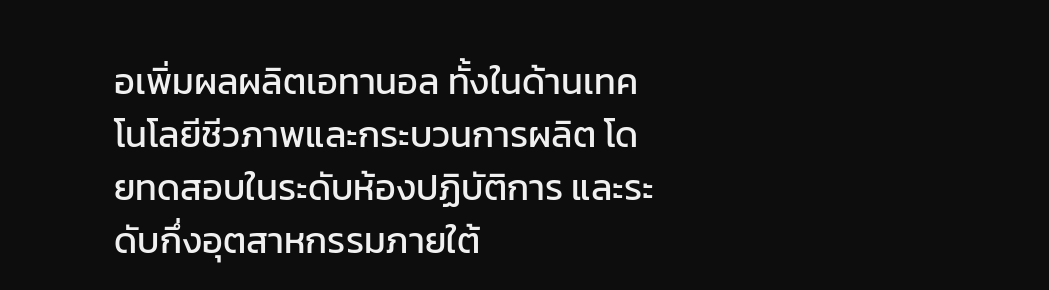อเพิ่มผลผลิตเอทานอล ทั้งในด้านเทคโนโลยีชีวภาพและกระบวนการผลิต โดยทดสอบในระดับห้องปฏิบัติการ และระดับกึ่งอุตสาหกรรมภายใต้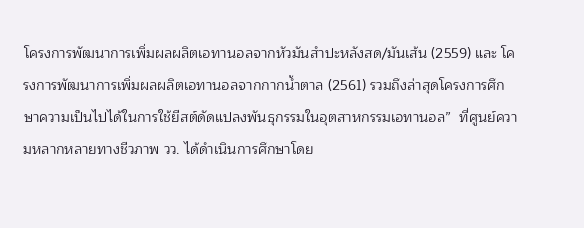โครงการพัฒนาการเพิ่มผลผลิตเอทานอลจากหัวมันสำปะหลังสด/มันเส้น (2559) และ โครงการพัฒนาการเพิ่มผลผลิตเอทานอลจากกากน้ำตาล (2561) รวมถึงล่าสุดโครงการศึกษาความเป็นไปได้ในการใช้ยีสต์ดัดแปลงพันธุกรรมในอุตสาหกรรมเอทานอล”  ที่ศูนย์ความหลากหลายทางชีวภาพ วว. ได้ดำเนินการศึกษาโดย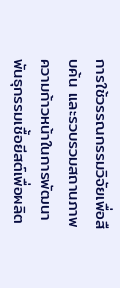การใช้วรรณกรรมวิจัยเพื่อสืบค้น และรวบรวมสถานภาพความก้าวหน้าในการพัฒนาพันธุกรรมเชื้อยีสต์เพื่อผลิต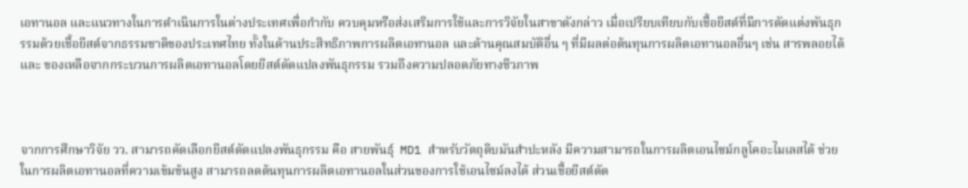เอทานอล และแนวทางในการดำเนินการในต่างประเทศเพื่อกำกับ ควบคุมหรือส่งเสริมการใช้และการวิจัยในสาขาดังกล่าว เมื่อเปรียบเทียบกับเชื้อยีสต์ที่มีการตัดแต่งพันธุกรรมด้วยเชื้อยีสต์จากธรรมชาติของประเทศไทย ทั้งในด้านประสิทธิภาพการผลิตเอทานอล และด้านคุณสมบัติอื่น ๆ ที่มีผลต่อต้นทุนการผลิตเอทานอลอื่นๆ เช่น สารพลอยได้ และ ของเหลือจากกระบวนการผลิตเอทานอลโดยยีสต์ดัดแปลงพันธุกรรม รวมถึงความปลอดภัยทางชีวภาพ



จากการศึกษาวิจัย วว. สามารถคัดเลือกยีสต์ดัดแปลงพันธุกรรม คือ สายพันธุ์  MD1 สำหรับวัตถุดิบมันสำปะหลัง มีความสามารถในการผลิตเอนไซม์กลูโคอะไมเลสได้ ช่วยในการผลิตเอทานอลที่ความเข้มข้นสูง สามารถลดต้นทุนการผลิตเอทานอลในส่วนของการใช้เอนไซม์ลงได้ ส่วนเชื้อยีสต์ดัด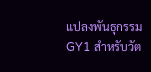แปลงพันธุกรรม GY1 สำหรับวัต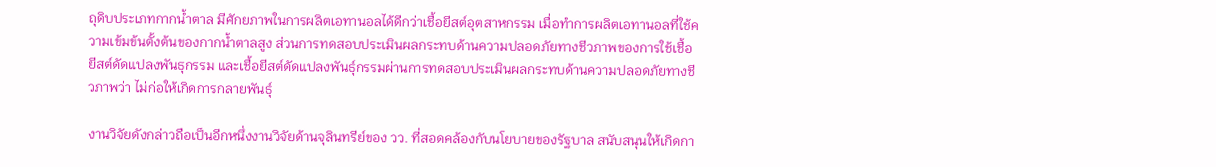ถุดิบประเภทกากน้ำตาล มีศักยภาพในการผลิตเอทานอลได้ดีกว่าเชื้อยีสต์อุตสาหกรรม เมื่อทำการผลิตเอทานอลที่ใช้ความเข้มข้นตั้งต้นของกากน้ำตาลสูง ส่วนการทดสอบประเมินผลกระทบด้านความปลอดภัยทางชีวภาพของการใช้เชื้อยีสต์ดัดแปลงพันธุกรรม และเชื้อยีสต์ดัดแปลงพันธุ์กรรมผ่านการทดสอบประเมินผลกระทบด้านความปลอดภัยทางชีวภาพว่า ไม่ก่อให้เกิดการกลายพันธุ์

งานวิจัยดังกล่าวถือเป็นอีกหนึ่งงานวิจัยด้านจุลินทรีย์ของ วว. ที่สอดคล้องกับนโยบายของรัฐบาล สนับสนุนให้เกิดกา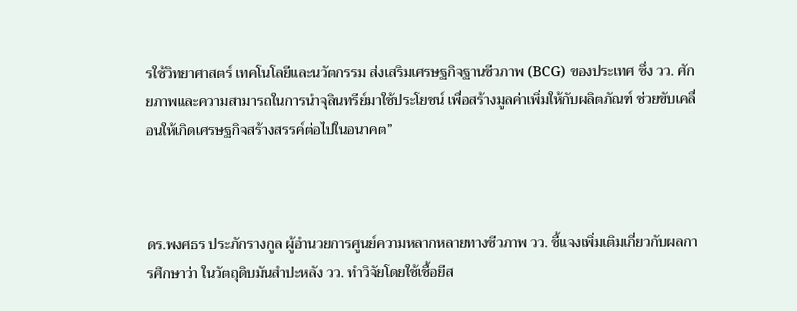รใช้วิทยาศาสตร์ เทคโนโลยีและนวัตกรรม ส่งเสริมเศรษฐกิจฐานชีวภาพ (BCG) ของประเทศ ซึ่ง วว. ศักยภาพและความสามารถในการนำจุลินทรีย์มาใช้ประโยชน์ เพื่อสร้างมูลค่าเพิ่มให้กับผลิตภัณฑ์ ช่วยขับเคลื่อนให้เกิดเศรษฐกิจสร้างสรรค์ต่อไปในอนาคต”



ดร.พงศธร ประภักรางกูล ผู้อำนวยการศูนย์ความหลากหลายทางชีวภาพ วว. ชี้แจงเพิ่มเติมเกี่ยวกับผลการศึกษาว่า ในวัตถุดิบมันสำปะหลัง วว. ทำวิจัยโดยใช้เชื้อยีส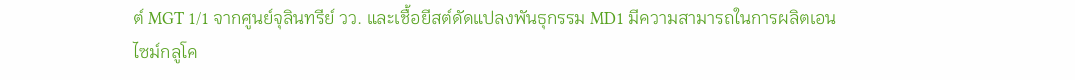ต์ MGT 1/1 จากศูนย์จุลินทรีย์ วว. และเชื้อยีสต์ดัดแปลงพันธุกรรม MD1 มีความสามารถในการผลิตเอนไซม์กลูโค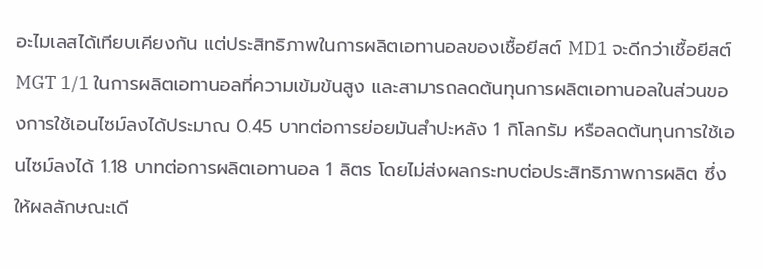อะไมเลสได้เทียบเคียงกัน แต่ประสิทธิภาพในการผลิตเอทานอลของเชื้อยีสต์ MD1 จะดีกว่าเชื้อยีสต์ MGT 1/1 ในการผลิตเอทานอลที่ความเข้มข้นสูง และสามารถลดต้นทุนการผลิตเอทานอลในส่วนของการใช้เอนไซม์ลงได้ประมาณ 0.45 บาทต่อการย่อยมันสำปะหลัง 1 กิโลกรัม หรือลดต้นทุนการใช้เอนไซม์ลงได้ 1.18 บาทต่อการผลิตเอทานอล 1 ลิตร โดยไม่ส่งผลกระทบต่อประสิทธิภาพการผลิต ซึ่งให้ผลลักษณะเดี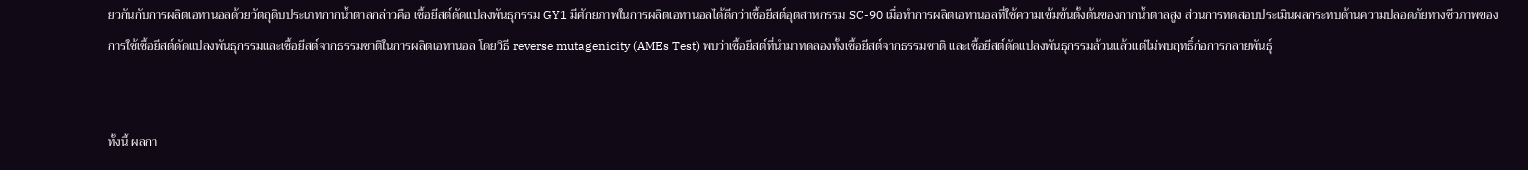ยวกันกับการผลิตเอทานอลด้วยวัตถุดิบประเภทกากน้ำตาลกล่าวคือ เชื้อยีสต์ดัดแปลงพันธุกรรม GY1 มีศักยภาพในการผลิตเอทานอลได้ดีกว่าเชื้อยีสต์อุตสาหกรรม SC-90 เมื่อทำการผลิตเอทานอลที่ใช้ความเข้มข้นตั้งต้นของกากน้ำตาลสูง ส่วนการทดสอบประเมินผลกระทบด้านความปลอดภัยทางชีวภาพของการใช้เชื้อยีสต์ดัดแปลงพันธุกรรมและเชื้อยีสต์จากธรรมชาติในการผลิตเอทานอล โดยวิธี reverse mutagenicity (AMEs Test) พบว่าเชื้อยีสต์ที่นำมาทดลองทั้งเชื้อยีสต์จากธรรมชาติ และเชื้อยีสต์ดัดแปลงพันธุกรรมล้วนแล้วแต่ไม่พบฤทธิ์ก่อการกลายพันธุ์


ทั้งนี้ ผลกา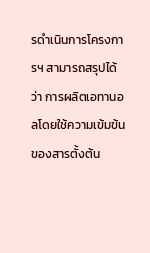รดำเนินการโครงการฯ สามารถสรุปได้ว่า การผลิตเอทานอลโดยใช้ความเข้มข้นของสารตั้งต้น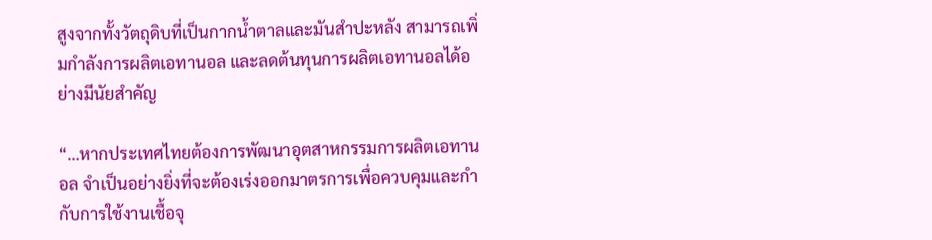สูงจากทั้งวัตถุดิบที่เป็นกากน้ำตาลและมันสำปะหลัง สามารถเพิ่มกำลังการผลิตเอทานอล และลดต้นทุนการผลิตเอทานอลได้อย่างมีนัยสำคัญ

“…หากประเทศไทยต้องการพัฒนาอุตสาหกรรมการผลิตเอทานอล จำเป็นอย่างยิ่งที่จะต้องเร่งออกมาตรการเพื่อควบคุมและกำกับการใช้งานเชื้อจุ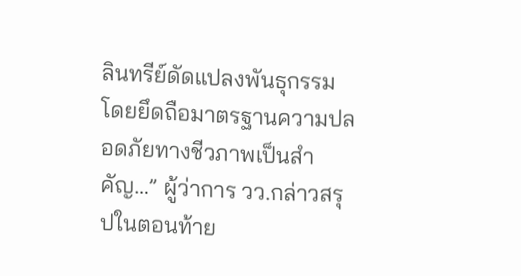ลินทรีย์ดัดแปลงพันธุกรรม โดยยึดถือมาตรฐานความปลอดภัยทางชีวภาพเป็นสำคัญ…” ผู้ว่าการ วว.กล่าวสรุปในตอนท้าย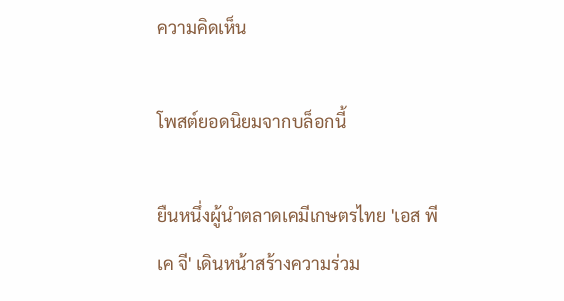ความคิดเห็น

โพสต์ยอดนิยมจากบล็อกนี้

ยืนหนึ่งผู้นำตลาดเคมีเกษตรไทย 'เอส พี เค จี' เดินหน้าสร้างความร่วม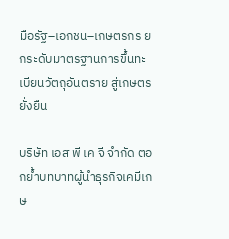มือรัฐ–เอกชน–เกษตรกร ยกระดับมาตรฐานการขึ้นทะเบียนวัตถุอันตราย สู่เกษตรยั่งยืน

บริษัท เอส พี เค จี จำกัด ตอกย้ำบทบาทผู้นำธุรกิจเคมีเกษ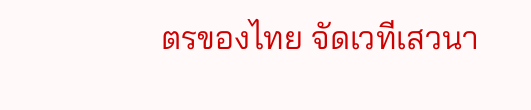ตรของไทย จัดเวทีเสวนา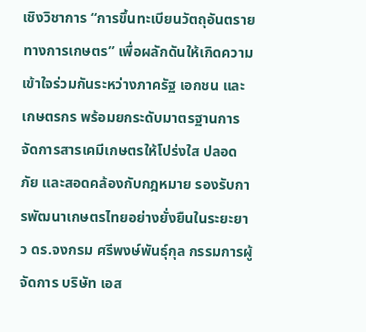เชิงวิชาการ “การขึ้นทะเบียนวัตถุอันตรายทางการเกษตร” เพื่อผลักดันให้เกิดความเข้าใจร่วมกันระหว่างภาครัฐ เอกชน และเกษตรกร พร้อมยกระดับมาตรฐานการจัดการสารเคมีเกษตรให้โปร่งใส ปลอดภัย และสอดคล้องกับกฎหมาย รองรับการพัฒนาเกษตรไทยอย่างยั่งยืนในระยะยาว ดร.จงกรม ศรีพงษ์พันธุ์กุล กรรมการผู้จัดการ บริษัท เอส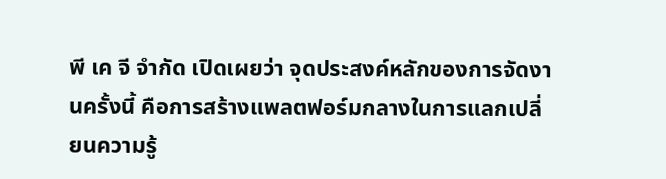พี เค จี จำกัด เปิดเผยว่า จุดประสงค์หลักของการจัดงานครั้งนี้ คือการสร้างแพลตฟอร์มกลางในการแลกเปลี่ยนความรู้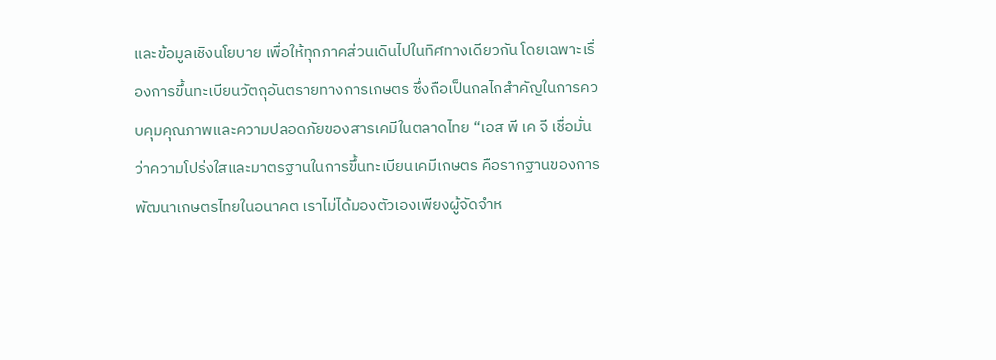และข้อมูลเชิงนโยบาย เพื่อให้ทุกภาคส่วนเดินไปในทิศทางเดียวกัน โดยเฉพาะเรื่องการขึ้นทะเบียนวัตถุอันตรายทางการเกษตร ซึ่งถือเป็นกลไกสำคัญในการควบคุมคุณภาพและความปลอดภัยของสารเคมีในตลาดไทย “เอส พี เค จี เชื่อมั่นว่าความโปร่งใสและมาตรฐานในการขึ้นทะเบียนเคมีเกษตร คือรากฐานของการพัฒนาเกษตรไทยในอนาคต เราไม่ได้มองตัวเองเพียงผู้จัดจำห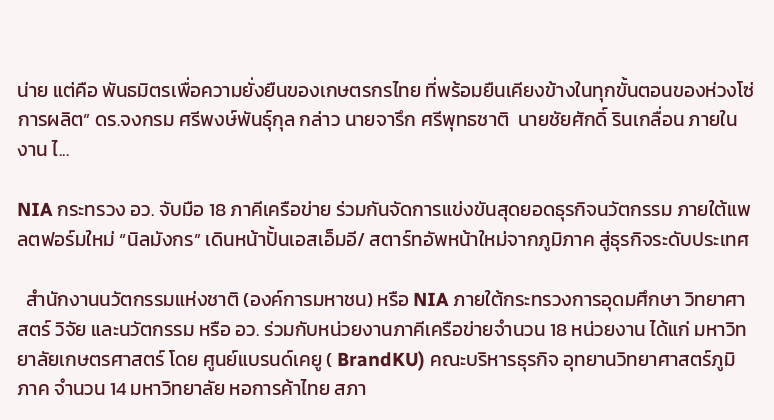น่าย แต่คือ พันธมิตรเพื่อความยั่งยืนของเกษตรกรไทย ที่พร้อมยืนเคียงข้างในทุกขั้นตอนของห่วงโซ่การผลิต” ดร.จงกรม ศรีพงษ์พันธุ์กุล กล่าว นายจารึก ศรีพุทธชาติ  นายชัยศักดิ์ รินเกลื่อน ภายในงาน ไ...

NIA กระทรวง อว. จับมือ 18 ภาคีเครือข่าย ร่วมกันจัดการแข่งขันสุดยอดธุรกิจนวัตกรรม ภายใต้แพลตฟอร์มใหม่ “นิลมังกร” เดินหน้าปั้นเอสเอ็มอี/ สตาร์ทอัพหน้าใหม่จากภูมิภาค สู่ธุรกิจระดับประเทศ

  สำนักงานนวัตกรรมแห่งชาติ (องค์การมหาชน) หรือ NIA ภายใต้กระทรวงการอุดมศึกษา วิทยาศาสตร์ วิจัย และนวัตกรรม หรือ อว. ร่วมกับหน่วยงานภาคีเครือข่ายจำนวน 18 หน่วยงาน ได้แก่ มหาวิทยาลัยเกษตรศาสตร์ โดย ศูนย์แบรนด์เคยู ( BrandKU) คณะบริหารธุรกิจ อุทยานวิทยาศาสตร์ภูมิภาค จำนวน 14 มหาวิทยาลัย หอการค้าไทย สภา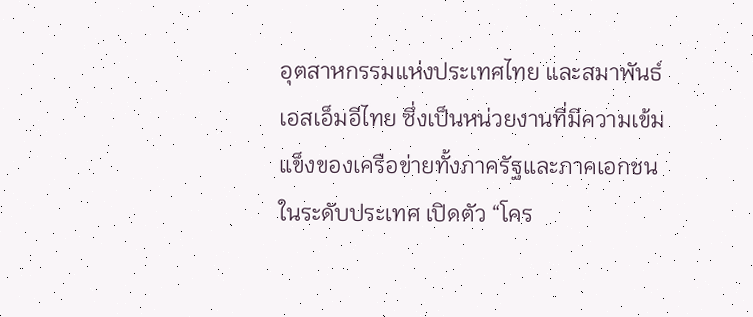อุตสาหกรรมแห่งประเทศไทย และสมาพันธ์เอสเอ็มอีไทย ซึ่งเป็นหน่วยงานที่มีความเข้มแข็งของเครือข่ายทั้งภาครัฐและภาคเอกชนในระดับประเทศ เปิดตัว “โคร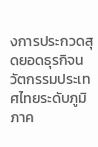งการประกวดสุดยอดธุรกิจนวัตกรรมประเทศไทยระดับภูมิภาค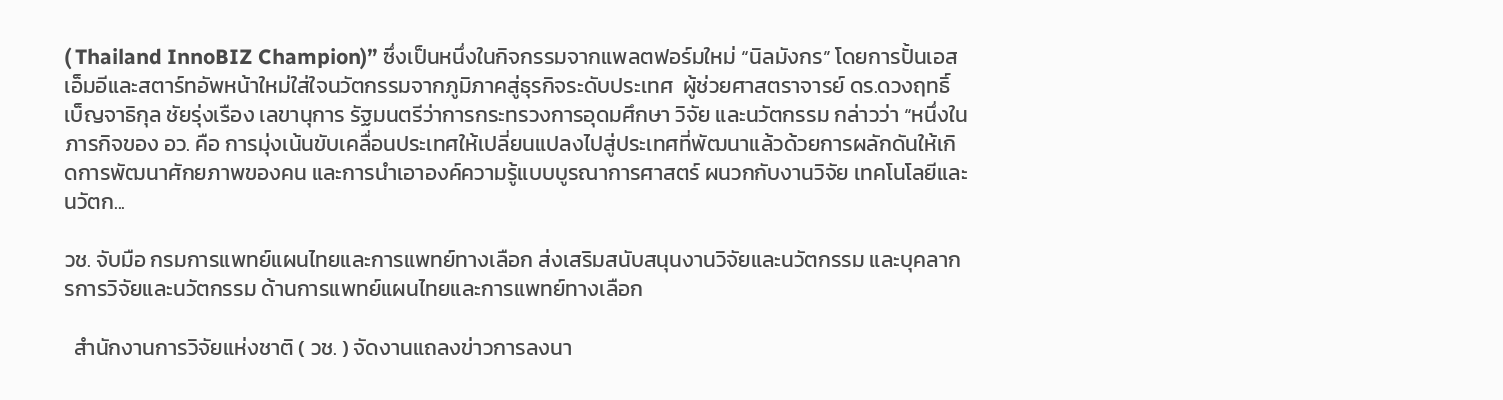( Thailand InnoBIZ Champion)” ซึ่งเป็นหนึ่งในกิจกรรมจากแพลตฟอร์มใหม่ “นิลมังกร” โดยการปั้นเอสเอ็มอีและสตาร์ทอัพหน้าใหม่ใส่ใจนวัตกรรมจากภูมิภาคสู่ธุรกิจระดับประเทศ  ผู้ช่วยศาสตราจารย์ ดร.ดวงฤทธิ์ เบ็ญจาธิกุล ชัยรุ่งเรือง เลขานุการ รัฐมนตรีว่าการกระทรวงการอุดมศึกษา วิจัย และนวัตกรรม กล่าวว่า “หนึ่งในภารกิจของ อว. คือ การมุ่งเน้นขับเคลื่อนประเทศให้เปลี่ยนแปลงไปสู่ประเทศที่พัฒนาแล้วด้วยการผลักดันให้เกิดการพัฒนาศักยภาพของคน และการนำเอาองค์ความรู้แบบบูรณาการศาสตร์ ผนวกกับงานวิจัย เทคโนโลยีและนวัตก...

วช. จับมือ กรมการแพทย์แผนไทยและการแพทย์ทางเลือก ส่งเสริมสนับสนุนงานวิจัยและนวัตกรรม และบุคลากรการวิจัยและนวัตกรรม ด้านการแพทย์แผนไทยและการแพทย์ทางเลือก

  สำนักงานการวิจัยแห่งชาติ ( วช. ) จัดงานแถลงข่าวการลงนา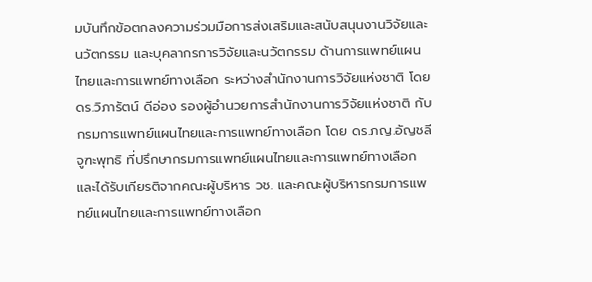มบันทึกข้อตกลงความร่วมมือการส่งเสริมและสนับสนุนงานวิจัยและนวัตกรรม และบุคลากรการวิจัยและนวัตกรรม ด้านการแพทย์แผนไทยและการแพทย์ทางเลือก ระหว่างสำนักงานการวิจัยแห่งชาติ โดย ดร.วิภารัตน์ ดีอ่อง รองผู้อำนวยการสำนักงานการวิจัยแห่งชาติ กับ กรมการแพทย์แผนไทยและการแพทย์ทางเลือก โดย ดร.ภญ.อัญชลี จูฑะพุทธิ ที่ปรึกษากรมการแพทย์แผนไทยและการแพทย์ทางเลือก และได้รับเกียรติจากคณะผู้บริหาร วช. และคณะผู้บริหารกรมการแพทย์แผนไทยและการแพทย์ทางเลือก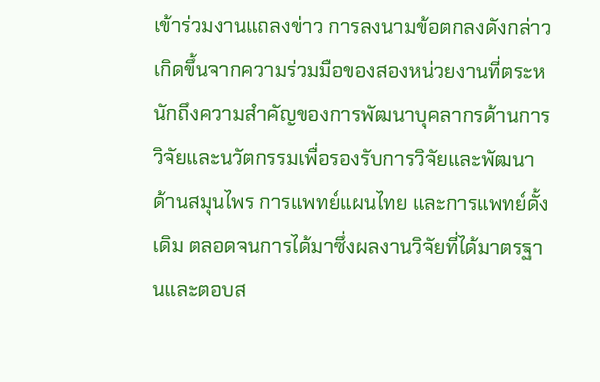เข้าร่วมงานแถลงข่าว การลงนามข้อตกลงดังกล่าว เกิดขึ้นจากความร่วมมือของสองหน่วยงานที่ตระหนักถึงความสำคัญของการพัฒนาบุคลากรด้านการวิจัยและนวัตกรรมเพื่อรองรับการวิจัยและพัฒนาด้านสมุนไพร การแพทย์แผนไทย และการแพทย์ดั้งเดิม ตลอดจนการได้มาซึ่งผลงานวิจัยที่ได้มาตรฐานและตอบส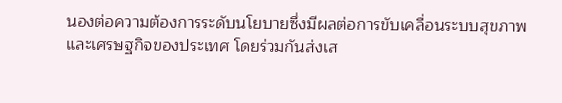นองต่อความต้องการระดับนโยบายซึ่งมีผลต่อการขับเคลื่อนระบบสุขภาพและเศรษฐกิจของประเทศ โดยร่วมกันส่งเส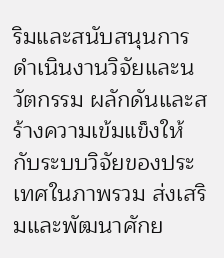ริมและสนับสนุนการดำเนินงานวิจัยและนวัตกรรม ผลักดันและสร้างความเข้มแข็งให้กับระบบวิจัยของประเทศในภาพรวม ส่งเสริมและพัฒนาศักย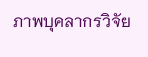ภาพบุคลากรวิจัย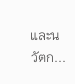และนวัตก...